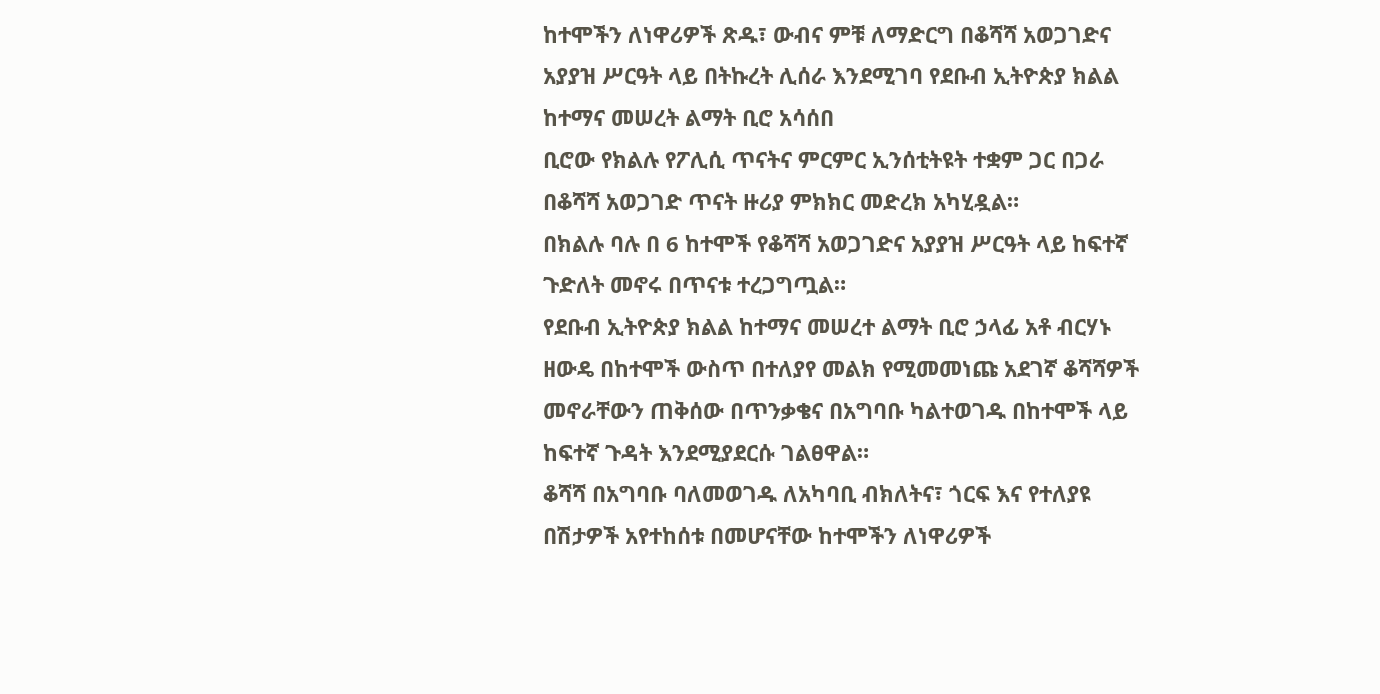ከተሞችን ለነዋሪዎች ጽዱ፣ ውብና ምቹ ለማድርግ በቆሻሻ አወጋገድና አያያዝ ሥርዓት ላይ በትኩረት ሊሰራ እንደሚገባ የደቡብ ኢትዮጵያ ክልል ከተማና መሠረት ልማት ቢሮ አሳሰበ
ቢሮው የክልሉ የፖሊሲ ጥናትና ምርምር ኢንሰቲትዩት ተቋም ጋር በጋራ በቆሻሻ አወጋገድ ጥናት ዙሪያ ምክክር መድረክ አካሂዷል።
በክልሉ ባሉ በ 6 ከተሞች የቆሻሻ አወጋገድና አያያዝ ሥርዓት ላይ ከፍተኛ ጉድለት መኖሩ በጥናቱ ተረጋግጧል።
የደቡብ ኢትዮጵያ ክልል ከተማና መሠረተ ልማት ቢሮ ኃላፊ አቶ ብርሃኑ ዘውዴ በከተሞች ውስጥ በተለያየ መልክ የሚመመነጩ አደገኛ ቆሻሻዎች መኖራቸውን ጠቅሰው በጥንቃቄና በአግባቡ ካልተወገዱ በከተሞች ላይ ከፍተኛ ጉዳት እንደሚያደርሱ ገልፀዋል።
ቆሻሻ በአግባቡ ባለመወገዱ ለአካባቢ ብክለትና፣ ጎርፍ እና የተለያዩ በሽታዎች አየተከሰቱ በመሆናቸው ከተሞችን ለነዋሪዎች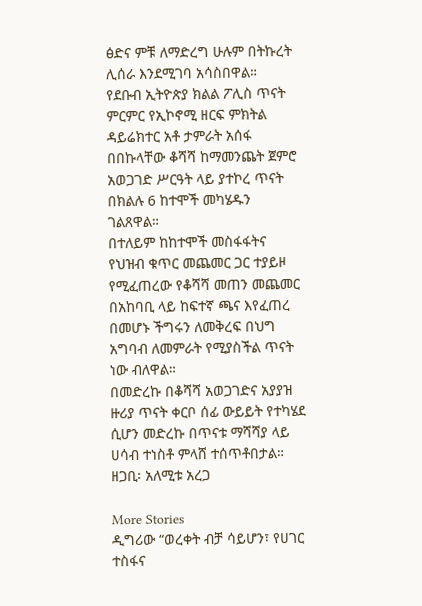ፅድና ምቹ ለማድረግ ሁሉም በትኩረት ሊሰራ እንደሚገባ አሳስበዋል።
የደቡብ ኢትዮጵያ ክልል ፖሊስ ጥናት ምርምር የኢኮኖሚ ዘርፍ ምክትል ዳይሬክተር አቶ ታምራት አሰፋ በበኩላቸው ቆሻሻ ከማመንጨት ጀምሮ አወጋገድ ሥርዓት ላይ ያተኮረ ጥናት በክልሉ 6 ከተሞች መካሄዱን ገልጸዋል።
በተለይም ከከተሞች መስፋፋትና የህዝብ ቁጥር መጨመር ጋር ተያይዞ የሚፈጠረው የቆሻሻ መጠን መጨመር በአከባቢ ላይ ከፍተኛ ጫና እየፈጠረ በመሆኑ ችግሩን ለመቅረፍ በህግ አግባብ ለመምራት የሚያስችል ጥናት ነው ብለዋል።
በመድረኩ በቆሻሻ አወጋገድና አያያዝ ዙሪያ ጥናት ቀርቦ ሰፊ ውይይት የተካሄደ ሲሆን መድረኩ በጥናቱ ማሻሻያ ላይ ሀሳብ ተነስቶ ምላሸ ተሰጥቶበታል።
ዘጋቢ፡ አለሚቱ አረጋ

More Stories
ዲግሪው “ወረቀት ብቻ ሳይሆን፣ የሀገር ተስፋና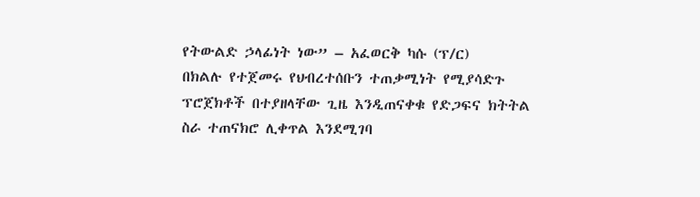የትውልድ ኃላፊነት ነው” – አፈወርቅ ካሱ (ፕ/ር)
በክልሉ የተጀመሩ የህብረተሰቡን ተጠቃሚነት የሚያሳድጉ ፕሮጀክቶች በተያዘላቸው ጊዜ እንዲጠናቀቁ የድጋፍና ክትትል ስራ ተጠናክሮ ሊቀጥል እንደሚገባ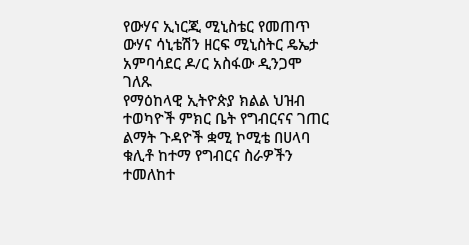የውሃና ኢነርጂ ሚኒስቴር የመጠጥ ውሃና ሳኒቴሽን ዘርፍ ሚኒስትር ዴኤታ አምባሳደር ዶ/ር አስፋው ዲንጋሞ ገለጹ
የማዕከላዊ ኢትዮጵያ ክልል ህዝብ ተወካዮች ምክር ቤት የግብርናና ገጠር ልማት ጉዳዮች ቋሚ ኮሚቴ በሀላባ ቁሊቶ ከተማ የግብርና ስራዎችን ተመለከተ